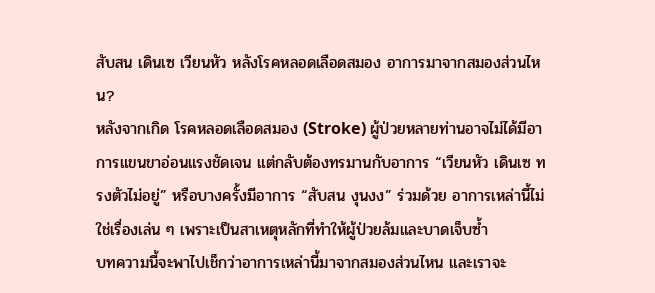สับสน เดินเซ เวียนหัว หลังโรคหลอดเลือดสมอง อาการมาจากสมองส่วนไหน?
หลังจากเกิด โรคหลอดเลือดสมอง (Stroke) ผู้ป่วยหลายท่านอาจไม่ได้มีอาการแขนขาอ่อนแรงชัดเจน แต่กลับต้องทรมานกับอาการ “เวียนหัว เดินเซ ทรงตัวไม่อยู่” หรือบางครั้งมีอาการ “สับสน งุนงง” ร่วมด้วย อาการเหล่านี้ไม่ใช่เรื่องเล่น ๆ เพราะเป็นสาเหตุหลักที่ทำให้ผู้ป่วยล้มและบาดเจ็บซ้ำ
บทความนี้จะพาไปเช็กว่าอาการเหล่านี้มาจากสมองส่วนไหน และเราจะ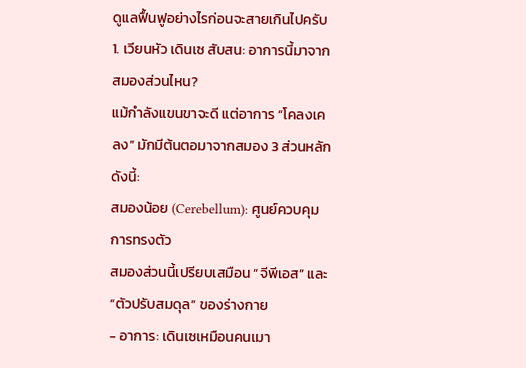ดูแลฟื้นฟูอย่างไรก่อนจะสายเกินไปครับ
1. เวียนหัว เดินเซ สับสน: อาการนี้มาจากสมองส่วนไหน?
แม้กำลังแขนขาจะดี แต่อาการ “โคลงเคลง” มักมีต้นตอมาจากสมอง 3 ส่วนหลัก ดังนี้:
สมองน้อย (Cerebellum): ศูนย์ควบคุมการทรงตัว
สมองส่วนนี้เปรียบเสมือน “จีพีเอส” และ “ตัวปรับสมดุล” ของร่างกาย
- อาการ: เดินเซเหมือนคนเมา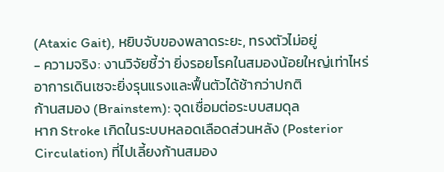(Ataxic Gait), หยิบจับของพลาดระยะ, ทรงตัวไม่อยู่
- ความจริง: งานวิจัยชี้ว่า ยิ่งรอยโรคในสมองน้อยใหญ่เท่าไหร่ อาการเดินเซจะยิ่งรุนแรงและฟื้นตัวได้ช้ากว่าปกติ
ก้านสมอง (Brainstem): จุดเชื่อมต่อระบบสมดุล
หาก Stroke เกิดในระบบหลอดเลือดส่วนหลัง (Posterior Circulation) ที่ไปเลี้ยงก้านสมอง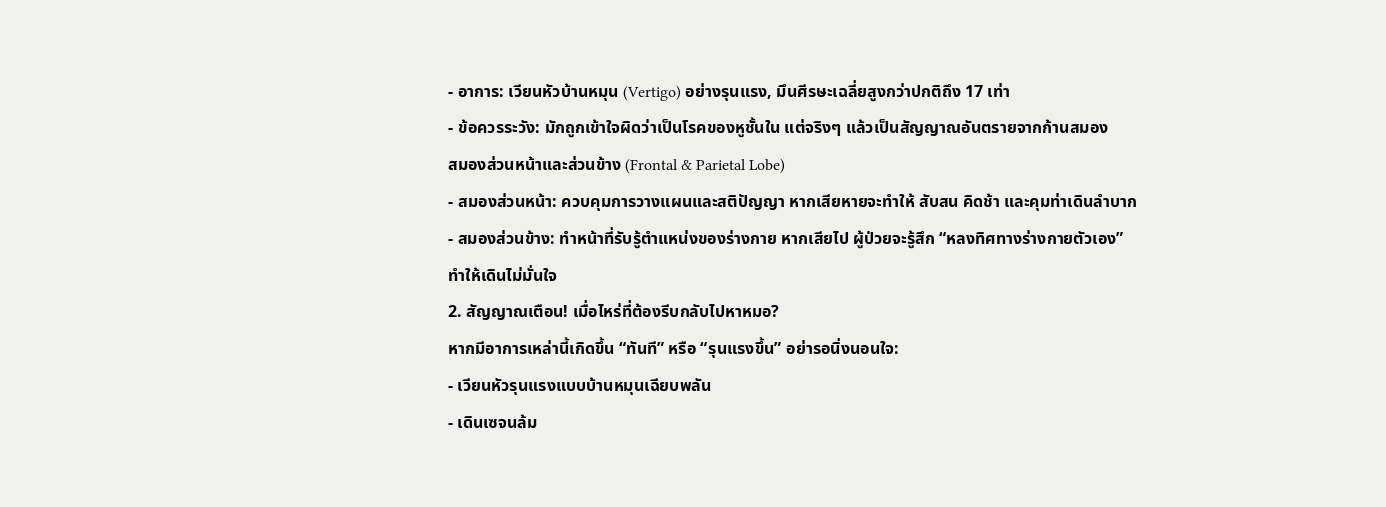- อาการ: เวียนหัวบ้านหมุน (Vertigo) อย่างรุนแรง, มึนศีรษะเฉลี่ยสูงกว่าปกติถึง 17 เท่า
- ข้อควรระวัง: มักถูกเข้าใจผิดว่าเป็นโรคของหูชั้นใน แต่จริงๆ แล้วเป็นสัญญาณอันตรายจากก้านสมอง
สมองส่วนหน้าและส่วนข้าง (Frontal & Parietal Lobe)
- สมองส่วนหน้า: ควบคุมการวางแผนและสติปัญญา หากเสียหายจะทำให้ สับสน คิดช้า และคุมท่าเดินลำบาก
- สมองส่วนข้าง: ทำหน้าที่รับรู้ตำแหน่งของร่างกาย หากเสียไป ผู้ป่วยจะรู้สึก “หลงทิศทางร่างกายตัวเอง” ทำให้เดินไม่มั่นใจ
2. สัญญาณเตือน! เมื่อไหร่ที่ต้องรีบกลับไปหาหมอ?
หากมีอาการเหล่านี้เกิดขึ้น “ทันที” หรือ “รุนแรงขึ้น” อย่ารอนิ่งนอนใจ:
- เวียนหัวรุนแรงแบบบ้านหมุนเฉียบพลัน
- เดินเซจนล้ม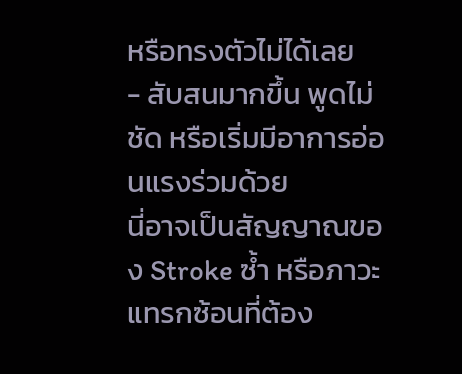หรือทรงตัวไม่ได้เลย
- สับสนมากขึ้น พูดไม่ชัด หรือเริ่มมีอาการอ่อนแรงร่วมด้วย
นี่อาจเป็นสัญญาณของ Stroke ซ้ำ หรือภาวะแทรกซ้อนที่ต้อง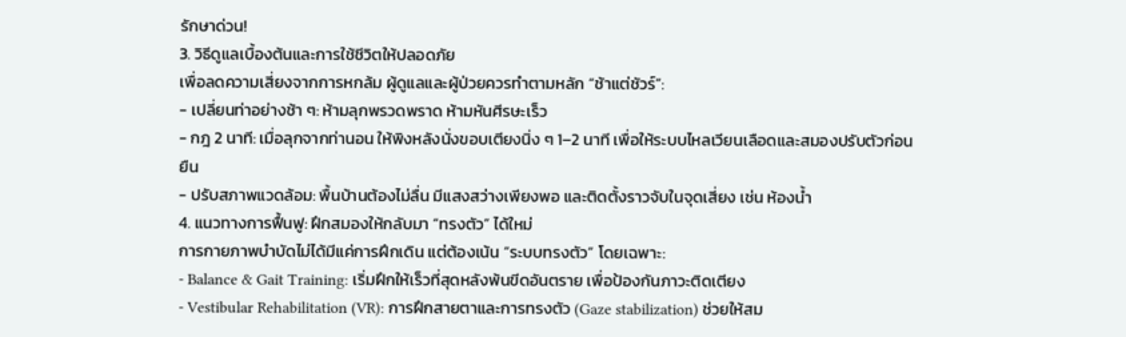รักษาด่วน!
3. วิธีดูแลเบื้องต้นและการใช้ชีวิตให้ปลอดภัย
เพื่อลดความเสี่ยงจากการหกล้ม ผู้ดูแลและผู้ป่วยควรทำตามหลัก “ช้าแต่ชัวร์”:
- เปลี่ยนท่าอย่างช้า ๆ: ห้ามลุกพรวดพราด ห้ามหันศีรษะเร็ว
- กฎ 2 นาที: เมื่อลุกจากท่านอน ให้พิงหลังนั่งขอบเตียงนิ่ง ๆ 1–2 นาที เพื่อให้ระบบไหลเวียนเลือดและสมองปรับตัวก่อนยืน
- ปรับสภาพแวดล้อม: พื้นบ้านต้องไม่ลื่น มีแสงสว่างเพียงพอ และติดตั้งราวจับในจุดเสี่ยง เช่น ห้องน้ำ
4. แนวทางการฟื้นฟู: ฝึกสมองให้กลับมา “ทรงตัว” ได้ใหม่
การกายภาพบำบัดไม่ได้มีแค่การฝึกเดิน แต่ต้องเน้น “ระบบทรงตัว” โดยเฉพาะ:
- Balance & Gait Training: เริ่มฝึกให้เร็วที่สุดหลังพ้นขีดอันตราย เพื่อป้องกันภาวะติดเตียง
- Vestibular Rehabilitation (VR): การฝึกสายตาและการทรงตัว (Gaze stabilization) ช่วยให้สม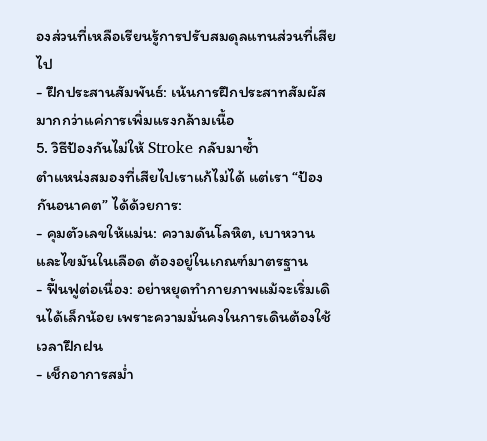องส่วนที่เหลือเรียนรู้การปรับสมดุลแทนส่วนที่เสียไป
- ฝึกประสานสัมพันธ์: เน้นการฝึกประสาทสัมผัสมากกว่าแค่การเพิ่มแรงกล้ามเนื้อ
5. วิธีป้องกันไม่ให้ Stroke กลับมาซ้ำ
ตำแหน่งสมองที่เสียไปเราแก้ไม่ได้ แต่เรา “ป้องกันอนาคต” ได้ด้วยการ:
- คุมตัวเลขให้แม่น: ความดันโลหิต, เบาหวาน และไขมันในเลือด ต้องอยู่ในเกณฑ์มาตรฐาน
- ฟื้นฟูต่อเนื่อง: อย่าหยุดทำกายภาพแม้จะเริ่มเดินได้เล็กน้อย เพราะความมั่นคงในการเดินต้องใช้เวลาฝึกฝน
- เช็กอาการสม่ำ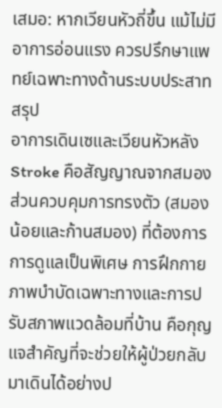เสมอ: หากเวียนหัวถี่ขึ้น แม้ไม่มีอาการอ่อนแรง ควรปรึกษาแพทย์เฉพาะทางด้านระบบประสาท
สรุป
อาการเดินเซและเวียนหัวหลัง Stroke คือสัญญาณจากสมองส่วนควบคุมการทรงตัว (สมองน้อยและก้านสมอง) ที่ต้องการการดูแลเป็นพิเศษ การฝึกกายภาพบำบัดเฉพาะทางและการปรับสภาพแวดล้อมที่บ้าน คือกุญแจสำคัญที่จะช่วยให้ผู้ป่วยกลับมาเดินได้อย่างป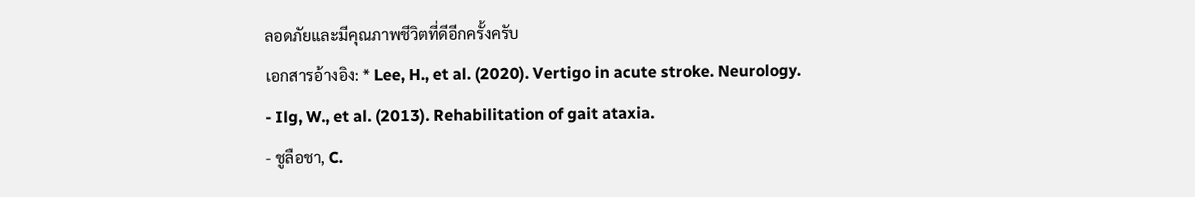ลอดภัยและมีคุณภาพชีวิตที่ดีอีกครั้งครับ
เอกสารอ้างอิง: * Lee, H., et al. (2020). Vertigo in acute stroke. Neurology.
- Ilg, W., et al. (2013). Rehabilitation of gait ataxia.
- ชูลือชา, C.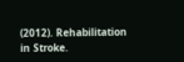(2012). Rehabilitation in Stroke.